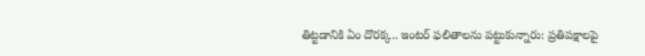తిట్టడానికి ఏం దొరక్క.. ఇంటర్ ఫలితాలను పట్టుకున్నారు: ప్రతిపక్షాలపై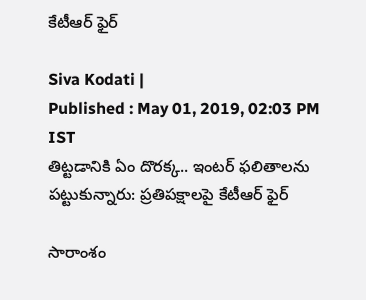కేటీఆర్ ఫైర్

Siva Kodati |
Published : May 01, 2019, 02:03 PM IST
తిట్టడానికి ఏం దొరక్క.. ఇంటర్ ఫలితాలను పట్టుకున్నారు: ప్రతిపక్షాలపై కేటీఆర్ ఫైర్

సారాంశం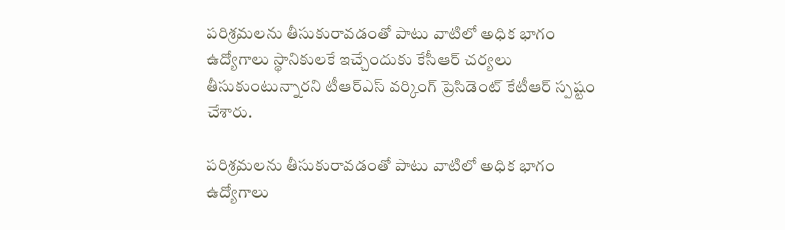పరిశ్రమలను తీసుకురావడంతో పాటు వాటిలో అధిక భాగం ఉద్యోగాలు స్థానికులకే ఇచ్చేందుకు కేసీఆర్ చర్యలు తీసుకుంటున్నారని టీఆర్ఎస్ వర్కింగ్ ప్రెసిడెంట్ కేటీఆర్ స్పష్టం చేశారు.

పరిశ్రమలను తీసుకురావడంతో పాటు వాటిలో అధిక భాగం ఉద్యోగాలు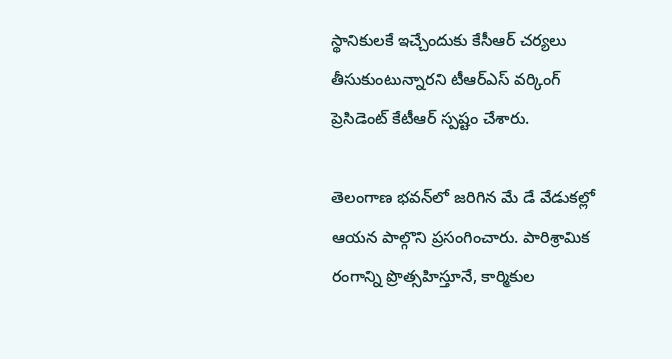స్థానికులకే ఇచ్చేందుకు కేసీఆర్ చర్యలు తీసుకుంటున్నారని టీఆర్ఎస్ వర్కింగ్ ప్రెసిడెంట్ కేటీఆర్ స్పష్టం చేశారు.

తెలంగాణ భవన్‌లో జరిగిన మే డే వేడుకల్లో ఆయన పాల్గొని ప్రసంగించారు. పారిశ్రామిక రంగాన్ని ప్రొత్సహిస్తూనే, కార్మికుల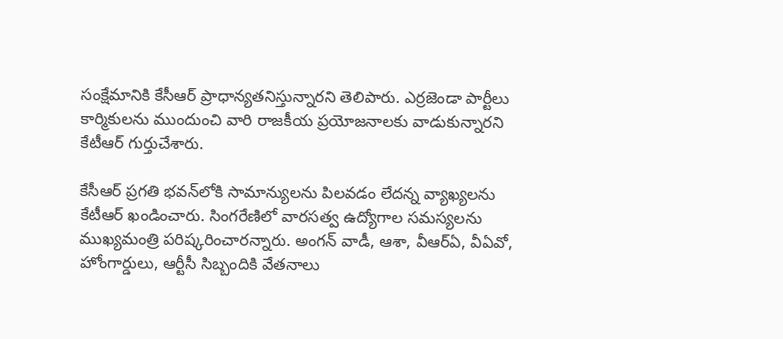సంక్షేమానికి కేసీఆర్ ప్రాధాన్యతనిస్తున్నారని తెలిపారు. ఎర్రజెండా పార్టీలు కార్మికులను ముందుంచి వారి రాజకీయ ప్రయోజనాలకు వాడుకున్నారని కేటీఆర్ గుర్తుచేశారు.

కేసీఆర్ ప్రగతి భవన్‌లోకి సామాన్యులను పిలవడం లేదన్న వ్యాఖ్యలను కేటీఆర్ ఖండించారు. సింగరేణిలో వారసత్వ ఉద్యోగాల సమస్యలను ముఖ్యమంత్రి పరిష్కరించారన్నారు. అంగన్ వాడీ, ఆశా, వీఆర్ఏ, వీఏవో, హోంగార్డులు, ఆర్టీసీ సిబ్బందికి వేతనాలు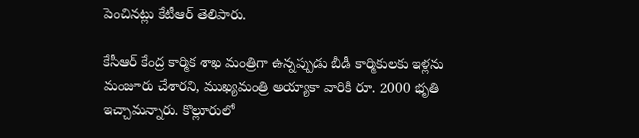పెంచినట్లు కేటీఆర్ తెలిపారు.

కేసీఆర్ కేంద్ర కార్మిక శాఖ మంత్రిగా ఉన్నప్పుడు బీడీ కార్మికులకు ఇళ్లను మంజూరు చేశారని, ముఖ్యమంత్రి అయ్యాకా వారికి రూ. 2000 భృతి ఇచ్చామన్నారు. కొల్లూరులో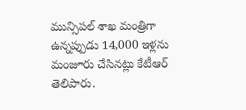మున్సిపల్ శాఖ మంత్రిగా ఉన్నప్పుడు 14,000 ఇళ్లను మంజూరు చేసినట్లు కేటీఆర్ తెలిపారు.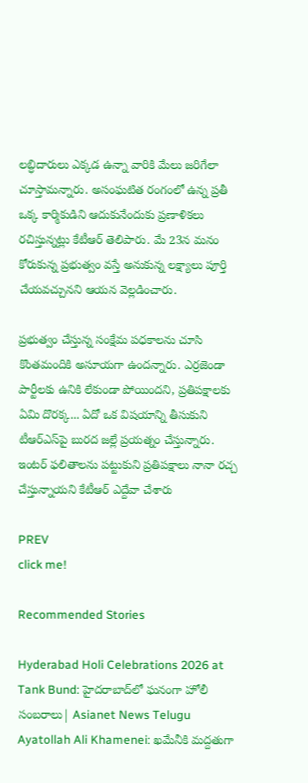లబ్ధిదారులు ఎక్కడ ఉన్నా వారికి మేలు జరిగేలా చూస్తామన్నారు. అసంఘటిత రంగంలో ఉన్న ప్రతీ ఒక్క కార్మికుడిని ఆదుకునేందుకు ప్రణాళికలు రచిస్తున్నట్లు కేటీఆర్ తెలిపారు. మే 23న మనం కోరుకున్న ప్రభుత్వం వస్తే అనుకున్న లక్ష్యాలు పూర్తి చేయవచ్చునని ఆయన వెల్లడించారు.

ప్రభుత్వం చేస్తున్న సంక్షేమ పధకాలను చూసి కొంతమందికి అసూయగా ఉందన్నారు. ఎర్రజెండా పార్టీలకు ఉనికి లేకుండా పోయిందని, ప్రతిపక్షాలకు ఏమి దొరక్క... ఏదో ఒక విషయాన్ని తీసుకుని టీఆర్ఎస్‌పై బురద జల్లే ప్రయత్నం చేస్తున్నారు. ఇంటర్ ఫలితాలను పట్టుకుని ప్రతిపక్షాలు నానా రచ్చ చేస్తున్నాయని కేటీఆర్ ఎద్దేవా చేశారు

PREV
click me!

Recommended Stories

Hyderabad Holi Celebrations 2026 at Tank Bund: హైదరాబాద్‌లో ఘనంగా హోలీ సంబరాలు| Asianet News Telugu
Ayatollah Ali Khamenei: ఖమేనీకి మద్దతుగా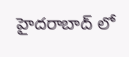హైదరాబాద్ లో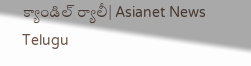క్యాండిల్ ర్యాలీ| Asianet News Telugu